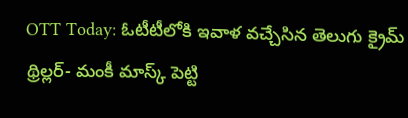OTT Today: ఓటీటీలోకి ఇవాళ వచ్చేసిన తెలుగు క్రైమ్ థ్రిల్లర్- మంకీ మాస్క్ పెట్టి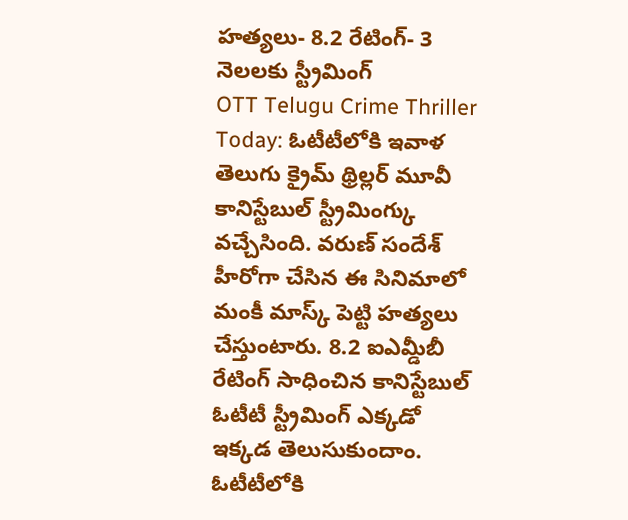హత్యలు- 8.2 రేటింగ్- 3 నెలలకు స్ట్రీమింగ్
OTT Telugu Crime Thriller Today: ఓటీటీలోకి ఇవాళ తెలుగు క్రైమ్ థ్రిల్లర్ మూవీ కానిస్టేబుల్ స్ట్రీమింగ్కు వచ్చేసింది. వరుణ్ సందేశ్ హీరోగా చేసిన ఈ సినిమాలో మంకీ మాస్క్ పెట్టి హత్యలు చేస్తుంటారు. 8.2 ఐఎమ్డీబీ రేటింగ్ సాధించిన కానిస్టేబుల్ ఓటీటీ స్ట్రీమింగ్ ఎక్కడో ఇక్కడ తెలుసుకుందాం.
ఓటీటీలోకి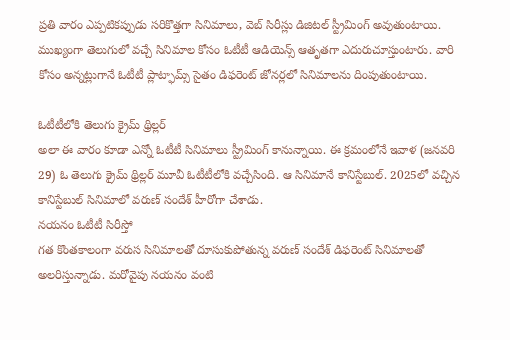ప్రతి వారం ఎప్పటికప్పుడు సరికొత్తగా సినిమాలు, వెబ్ సిరీస్లు డిజిటల్ స్ట్రీమింగ్ అవుతుంటాయి. ముఖ్యంగా తెలుగులో వచ్చే సినిమాల కోసం ఓటీటీ ఆడియెన్స్ ఆతృతగా ఎదురుచూస్తుంటారు. వారి కోసం అన్నట్లుగానే ఓటీటీ ప్లాట్ఫామ్స్ సైతం డిఫరెంట్ జోనర్లలో సినిమాలను దింపుతుంటాయి.

ఓటీటీలోకి తెలుగు క్రైమ్ థ్రిల్లర్
అలా ఈ వారం కూడా ఎన్నో ఓటీటీ సినిమాలు స్ట్రీమింగ్ కానున్నాయి. ఈ క్రమంలోనే ఇవాళ (జనవరి 29) ఓ తెలుగు క్రైమ్ థ్రిల్లర్ మూవీ ఓటీటీలోకి వచ్చేసింది. ఆ సినిమానే కానిస్టేబుల్. 2025లో వచ్చిన కానిస్టేబుల్ సినిమాలో వరుణ్ సందేశ్ హీరోగా చేశాడు.
నయనం ఓటీటీ సిరీస్తో
గత కొంతకాలంగా వరుస సినిమాలతో దూసుకుపోతున్న వరుణ్ సందేశ్ డిఫరెంట్ సినిమాలతో అలరిస్తున్నాడు. మరోవైపు నయనం వంటి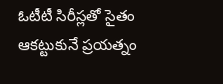ఓటీటీ సిరీస్లతో సైతం ఆకట్టుకునే ప్రయత్నం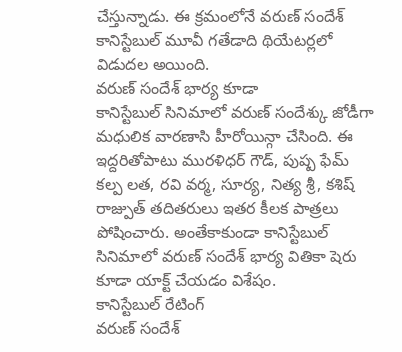చేస్తున్నాడు. ఈ క్రమంలోనే వరుణ్ సందేశ్ కానిస్టేబుల్ మూవీ గతేడాది థియేటర్లలో విడుదల అయింది.
వరుణ్ సందేశ్ భార్య కూడా
కానిస్టేబుల్ సినిమాలో వరుణ్ సందేశ్కు జోడీగా మధులిక వారణాసి హీరోయిన్గా చేసింది. ఈ ఇద్దరితోపాటు మురళిధర్ గౌడ్, పుష్ప ఫేమ్ కల్ప లత, రవి వర్మ, సూర్య, నిత్య శ్రీ, కశిష్ రాజ్పుత్ తదితరులు ఇతర కీలక పాత్రలు పోషించారు. అంతేకాకుండా కానిస్టేబుల్ సినిమాలో వరుణ్ సందేశ్ భార్య వితికా షెరు కూడా యాక్ట్ చేయడం విశేషం.
కానిస్టేబుల్ రేటింగ్
వరుణ్ సందేశ్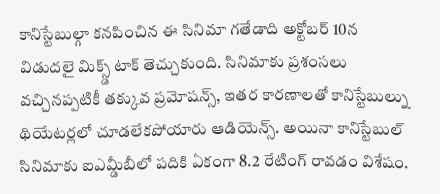కానిస్టేబుల్గా కనపించిన ఈ సినిమా గతేడాది అక్టోబర్ 10న విడుదలై మిక్స్డ్ టాక్ తెచ్చుకుంది. సినిమాకు ప్రశంసలు వచ్చినప్పటికీ తక్కువ ప్రమోషన్స్, ఇతర కారణాలతో కానిస్టేబుల్ను థియేటర్లలో చూడలేకపోయారు ఆడియెన్స్. అయినా కానిస్టేబుల్ సినిమాకు ఐఎమ్డీబీలో పదికి ఏకంగా 8.2 రేటింగ్ రావడం విశేషం.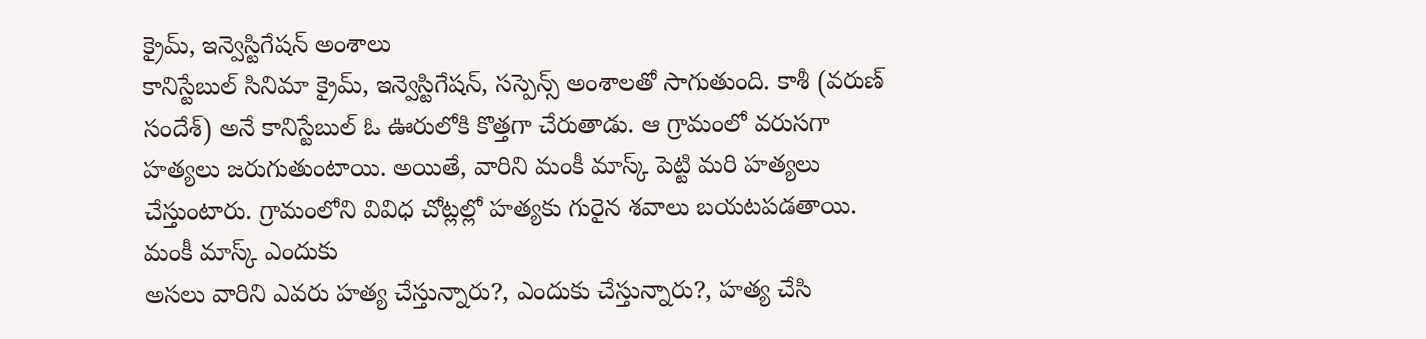క్రైమ్, ఇన్వెస్టిగేషన్ అంశాలు
కానిస్టేబుల్ సినిమా క్రైమ్, ఇన్వెస్టిగేషన్, సస్పెన్స్ అంశాలతో సాగుతుంది. కాశీ (వరుణ్ సందేశ్) అనే కానిస్టేబుల్ ఓ ఊరులోకి కొత్తగా చేరుతాడు. ఆ గ్రామంలో వరుసగా హత్యలు జరుగుతుంటాయి. అయితే, వారిని మంకీ మాస్క్ పెట్టి మరి హత్యలు చేస్తుంటారు. గ్రామంలోని వివిధ చోట్లల్లో హత్యకు గురైన శవాలు బయటపడతాయి.
మంకీ మాస్క్ ఎందుకు
అసలు వారిని ఎవరు హత్య చేస్తున్నారు?, ఎందుకు చేస్తున్నారు?, హత్య చేసి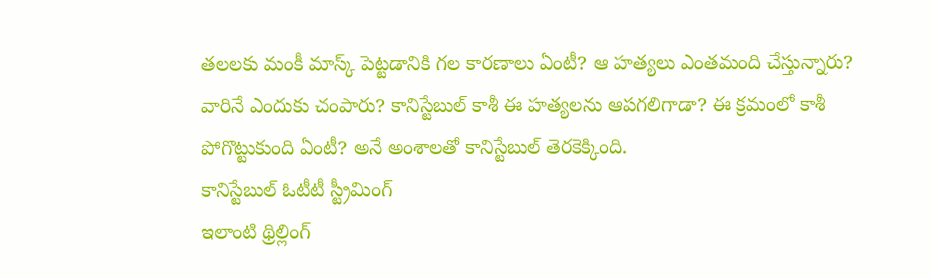తలలకు మంకీ మాస్క్ పెట్టడానికి గల కారణాలు ఏంటీ? ఆ హత్యలు ఎంతమంది చేస్తున్నారు? వారినే ఎందుకు చంపారు? కానిస్టేబుల్ కాశీ ఈ హత్యలను ఆపగలిగాడా? ఈ క్రమంలో కాశీ పోగొట్టుకుంది ఏంటీ? అనే అంశాలతో కానిస్టేబుల్ తెరకెక్కింది.
కానిస్టేబుల్ ఓటీటీ స్ట్రీమింగ్
ఇలాంటి థ్రిల్లింగ్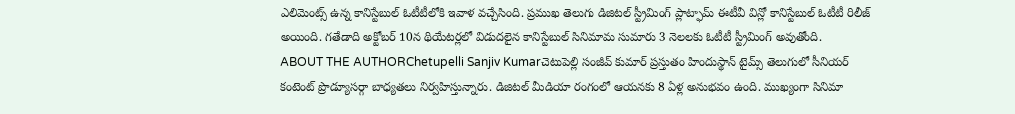ఎలిమెంట్స్ ఉన్న కానిస్టేబుల్ ఓటీటీలోకి ఇవాళ వచ్చేసింది. ప్రముఖ తెలుగు డిజిటల్ స్ట్రీమింగ్ ప్లాట్ఫామ్ ఈటీవీ విన్లో కానిస్టేబుల్ ఓటీటీ రిలీజ్ అయింది. గతేడాది అక్టోబర్ 10న థియేటర్లలో విడుదలైన కానిస్టేబుల్ సినిమామ సుమారు 3 నెలలకు ఓటీటీ స్ట్రీమింగ్ అవుతోంది.
ABOUT THE AUTHORChetupelli Sanjiv Kumarచెటుపెల్లి సంజీవ్ కుమార్ ప్రస్తుతం హిందుస్థాన్ టైమ్స్ తెలుగులో సీనియర్ కంటెంట్ ప్రొడ్యూసర్గా బాధ్యతలు నిర్వహిస్తున్నారు. డిజిటల్ మీడియా రంగంలో ఆయనకు 8 ఏళ్ల అనుభవం ఉంది. ముఖ్యంగా సినిమా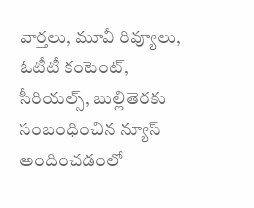వార్తలు, మూవీ రివ్యూలు, ఓటీటీ కంటెంట్, సీరియల్స్, బుల్లితెరకు సంబంధించిన న్యూస్ అందించడంలో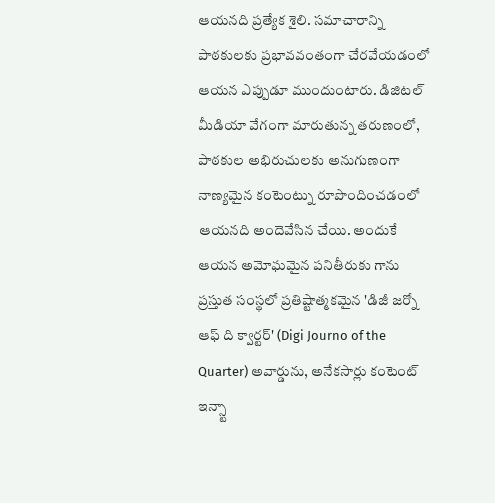ఆయనది ప్రత్యేక శైలి. సమాచారాన్ని పాఠకులకు ప్రభావవంతంగా చేరవేయడంలో ఆయన ఎప్పుడూ ముందుంటారు. డిజిటల్ మీడియా వేగంగా మారుతున్న తరుణంలో, పాఠకుల అభిరుచులకు అనుగుణంగా నాణ్యమైన కంటెంట్ను రూపొందించడంలో ఆయనది అందెవేసిన చేయి. అందుకే ఆయన అమోఘమైన పనితీరుకు గాను ప్రస్తుత సంస్థలో ప్రతిష్టాత్మకమైన 'డిజీ జర్నో ఆఫ్ ది క్వార్టర్' (Digi Journo of the Quarter) అవార్డును, అనేకసార్లు కంటెంట్ ఇన్స్టా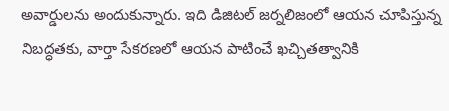అవార్డులను అందుకున్నారు. ఇది డిజిటల్ జర్నలిజంలో ఆయన చూపిస్తున్న నిబద్ధతకు, వార్తా సేకరణలో ఆయన పాటించే ఖచ్చితత్వానికి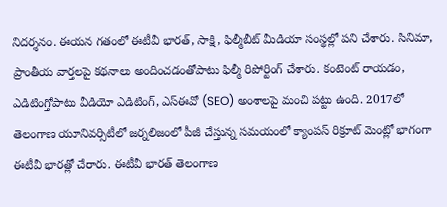నిదర్శనం. ఈయన గతంలో ఈటీవీ భారత్, సాక్షి, ఫిల్మీబీట్ మీడియా సంస్థల్లో పని చేశారు. సినిమా, ప్రాంతీయ వార్తలపై కథనాలు అందించడంతోపాటు ఫిల్మీ రిపోర్టింగ్ చేశారు. కంటెంట్ రాయడం, ఎడిటింగ్తోపాటు వీడియో ఎడిటింగ్, ఎస్ఈవో (SEO) అంశాలపై మంచి పట్టు ఉంది. 2017లో తెలంగాణ యూనివర్సిటీలో జర్నలిజంలో పీజీ చేస్తున్న సమయంలో క్యాంపస్ రిక్రూట్ మెంట్లో భాగంగా ఈటీవీ భారత్లో చేరారు. ఈటీవీ భారత్ తెలంగాణ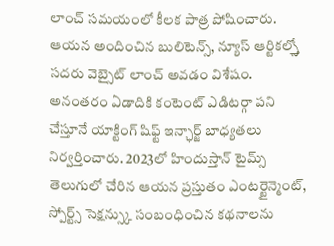లాంచ్ సమయంలో కీలక పాత్ర పోషించారు. ఆయన అందించిన బులిటెన్స్, న్యూస్ ఆర్టికల్స్తో సదరు వెబ్సైట్ లాంచ్ అవడం విశేషం. అనంతరం ఏడాదికి కంటెంట్ ఎడిటర్గా పని చేస్తూనే యాక్టింగ్ షిఫ్ట్ ఇన్ఛార్జ్ బాధ్యతలు నిర్వర్తించారు. 2023లో హిందుస్తాన్ టైమ్స్ తెలుగులో చేరిన ఆయన ప్రస్తుతం ఎంటర్టైన్మెంట్, స్పోర్ట్స్ సెక్షన్స్కు సంబంధించిన కథనాలను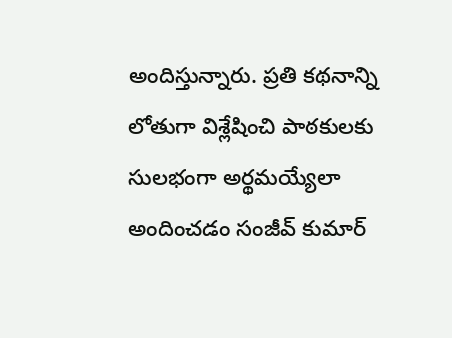అందిస్తున్నారు. ప్రతి కథనాన్ని లోతుగా విశ్లేషించి పాఠకులకు సులభంగా అర్థమయ్యేలా అందించడం సంజీవ్ కుమార్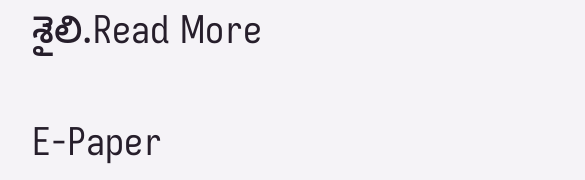శైలి.Read More

E-Paper